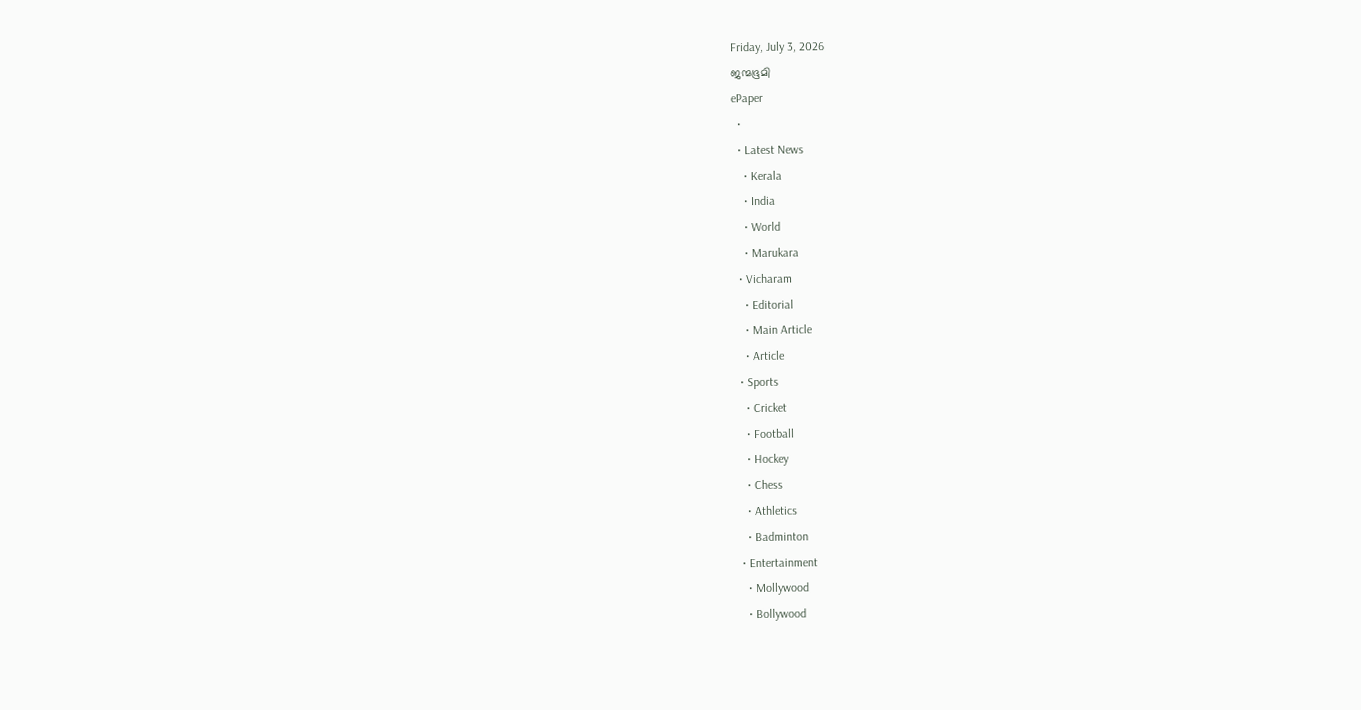Friday, July 3, 2026
ജന്മഭൂമി
ePaper
  •
  • Latest News
    • Kerala
    • India
    • World
    • Marukara
  • Vicharam
    • Editorial
    • Main Article
    • Article
  • Sports
    • Cricket
    • Football
    • Hockey
    • Chess
    • Athletics
    • Badminton
  • Entertainment
    • Mollywood
    • Bollywood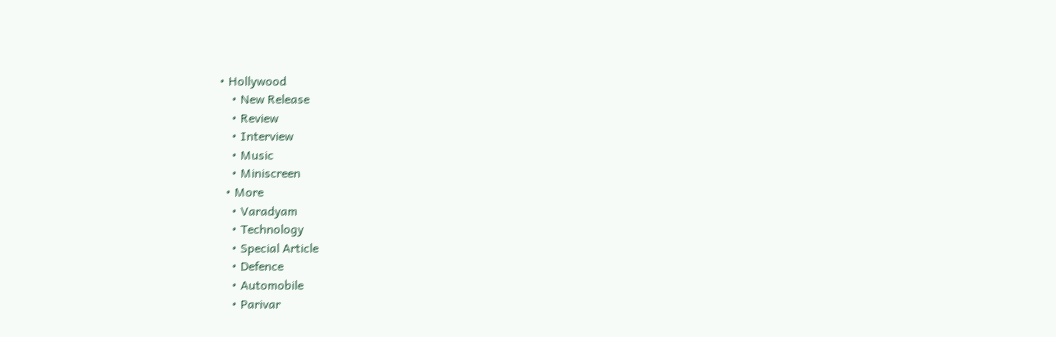• Hollywood
    • New Release
    • Review
    • Interview
    • Music
    • Miniscreen
  • More
    • Varadyam
    • Technology
    • Special Article
    • Defence
    • Automobile
    • Parivar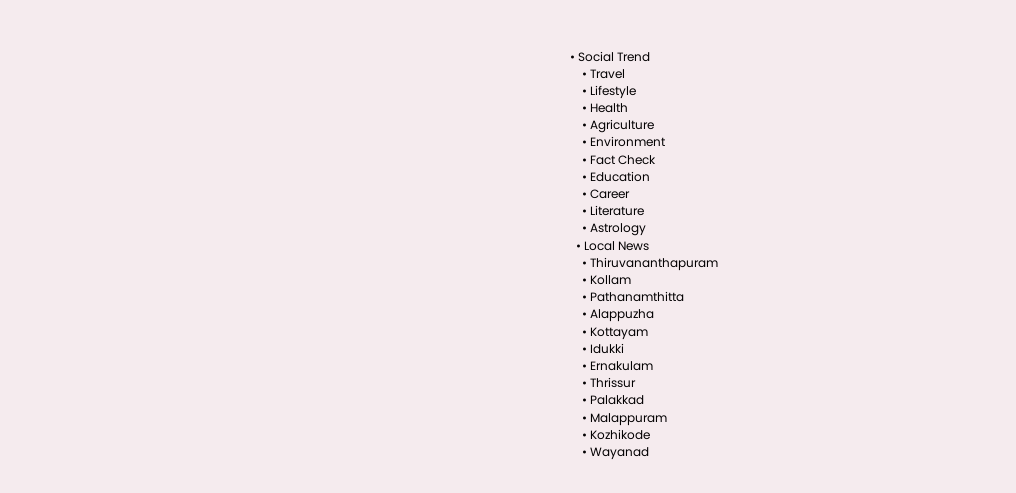• Social Trend
    • Travel
    • Lifestyle
    • Health
    • Agriculture
    • Environment
    • Fact Check
    • Education
    • Career
    • Literature
    • Astrology
  • Local News
    • Thiruvananthapuram
    • Kollam
    • Pathanamthitta
    • Alappuzha
    • Kottayam
    • Idukki
    • Ernakulam
    • Thrissur
    • Palakkad
    • Malappuram
    • Kozhikode
    • Wayanad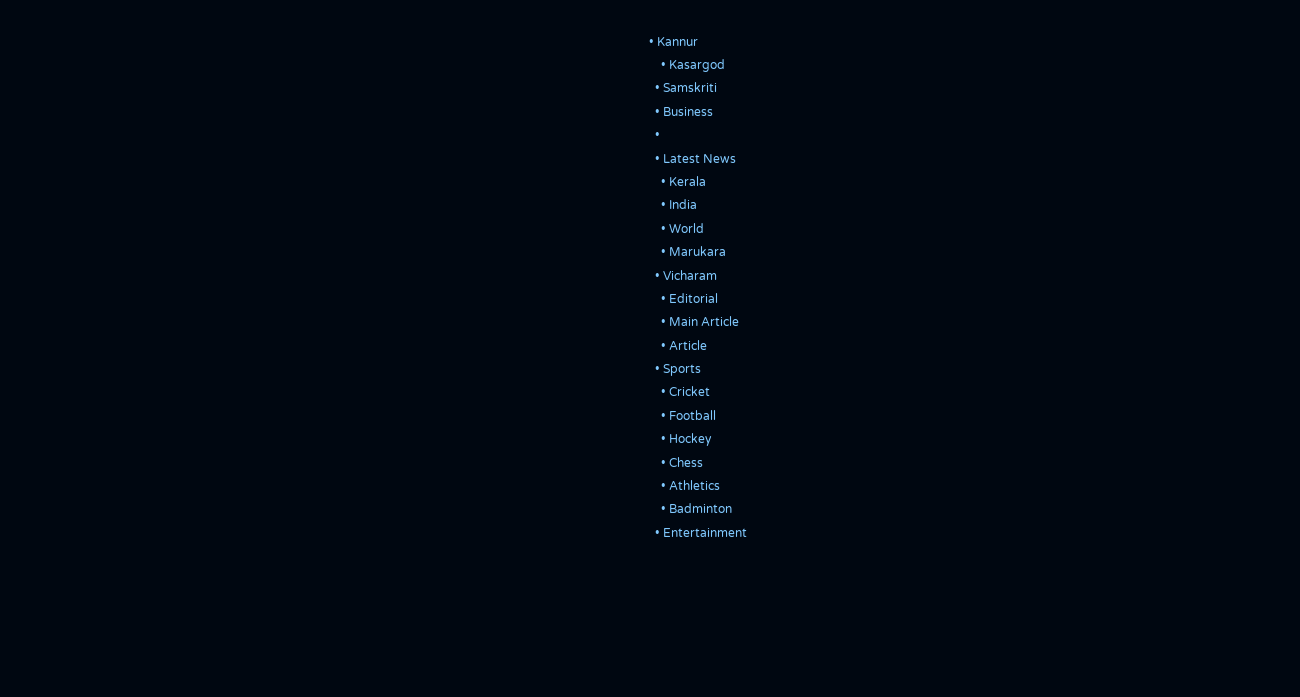• Kannur
    • Kasargod
  • Samskriti
  • Business
  •
  • Latest News
    • Kerala
    • India
    • World
    • Marukara
  • Vicharam
    • Editorial
    • Main Article
    • Article
  • Sports
    • Cricket
    • Football
    • Hockey
    • Chess
    • Athletics
    • Badminton
  • Entertainment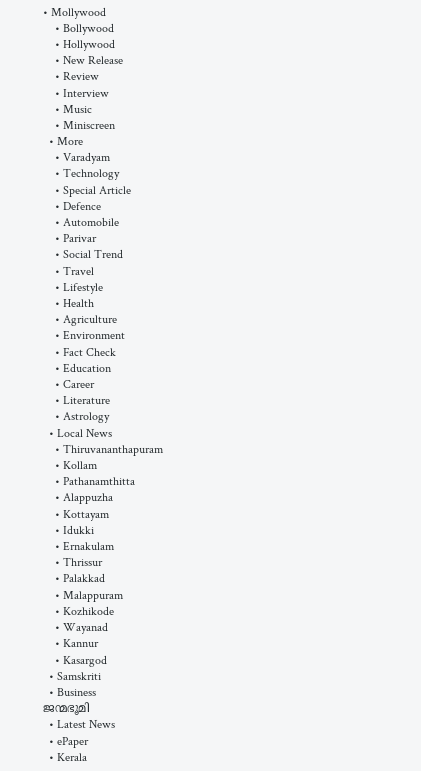• Mollywood
    • Bollywood
    • Hollywood
    • New Release
    • Review
    • Interview
    • Music
    • Miniscreen
  • More
    • Varadyam
    • Technology
    • Special Article
    • Defence
    • Automobile
    • Parivar
    • Social Trend
    • Travel
    • Lifestyle
    • Health
    • Agriculture
    • Environment
    • Fact Check
    • Education
    • Career
    • Literature
    • Astrology
  • Local News
    • Thiruvananthapuram
    • Kollam
    • Pathanamthitta
    • Alappuzha
    • Kottayam
    • Idukki
    • Ernakulam
    • Thrissur
    • Palakkad
    • Malappuram
    • Kozhikode
    • Wayanad
    • Kannur
    • Kasargod
  • Samskriti
  • Business
ജന്മഭൂമി
  • Latest News
  • ePaper
  • Kerala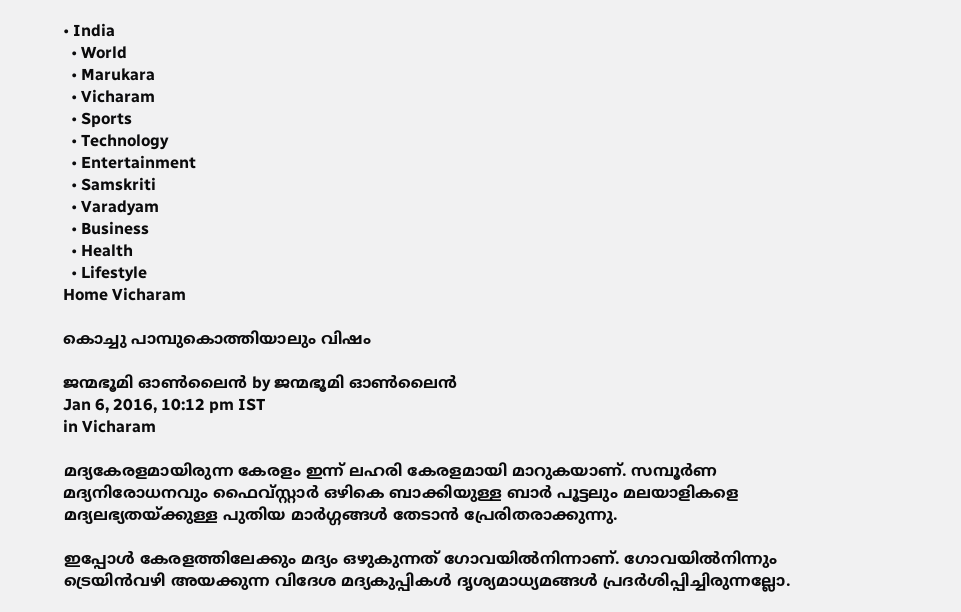• India
  • World
  • Marukara
  • Vicharam
  • Sports
  • Technology
  • Entertainment
  • Samskriti
  • Varadyam
  • Business
  • Health
  • Lifestyle
Home Vicharam

കൊച്ചു പാമ്പുകൊത്തിയാലും വിഷം

ജന്മഭൂമി ഓണ്‍ലൈന്‍ by ജന്മഭൂമി ഓണ്‍ലൈന്‍
Jan 6, 2016, 10:12 pm IST
in Vicharam

മദ്യകേരളമായിരുന്ന കേരളം ഇന്ന് ലഹരി കേരളമായി മാറുകയാണ്. സമ്പൂര്‍ണ മദ്യനിരോധനവും ഫൈവ്സ്റ്റാര്‍ ഒഴികെ ബാക്കിയുള്ള ബാര്‍ പൂട്ടലും മലയാളികളെ മദ്യലഭ്യതയ്‌ക്കുള്ള പുതിയ മാര്‍ഗ്ഗങ്ങള്‍ തേടാന്‍ പ്രേരിതരാക്കുന്നു.

ഇപ്പോള്‍ കേരളത്തിലേക്കും മദ്യം ഒഴുകുന്നത് ഗോവയില്‍നിന്നാണ്. ഗോവയില്‍നിന്നും ട്രെയിന്‍വഴി അയക്കുന്ന വിദേശ മദ്യകുപ്പികള്‍ ദൃശ്യമാധ്യമങ്ങള്‍ പ്രദര്‍ശിപ്പിച്ചിരുന്നല്ലോ.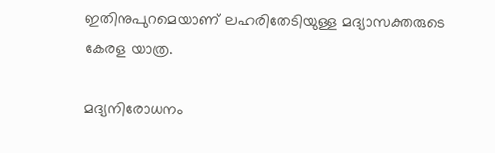ഇതിനുപുറമെയാണ് ലഹരിതേടിയുള്ള മദ്യാസക്തരുടെ കേരള യാത്ര.

മദ്യനിരോധനം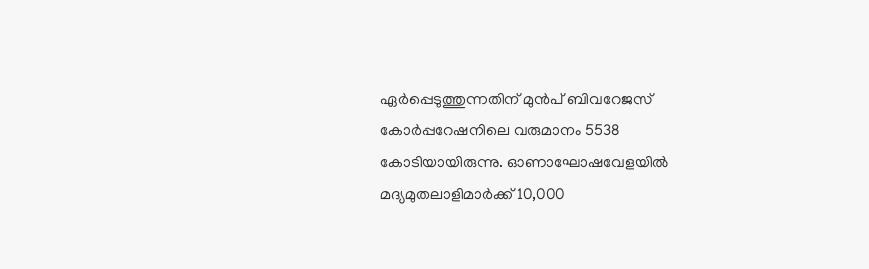ഏര്‍പ്പെടുത്തുന്നതിന് മുന്‍പ് ബിവറേജസ് കോര്‍പ്പറേഷനിലെ വരുമാനം 5538 കോടിയായിരുന്നു. ഓണാഘോഷവേളയില്‍ മദ്യമുതലാളിമാര്‍ക്ക് 10,000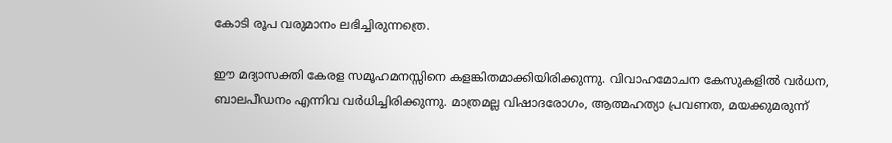കോടി രൂപ വരുമാനം ലഭിച്ചിരുന്നത്രെ.

ഈ മദ്യാസക്തി കേരള സമൂഹമനസ്സിനെ കളങ്കിതമാക്കിയിരിക്കുന്നു. വിവാഹമോചന കേസുകളില്‍ വര്‍ധന, ബാലപീഡനം എന്നിവ വര്‍ധിച്ചിരിക്കുന്നു. മാത്രമല്ല വിഷാദരോഗം, ആത്മഹത്യാ പ്രവണത, മയക്കുമരുന്ന്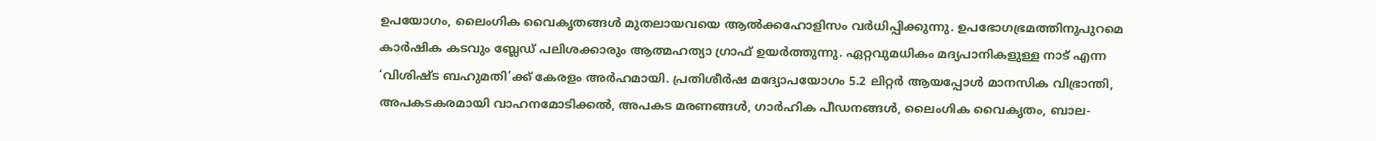ഉപയോഗം, ലൈംഗിക വൈകൃതങ്ങള്‍ മുതലായവയെ ആല്‍ക്കഹോളിസം വര്‍ധിപ്പിക്കുന്നു. ഉപഭോഗഭ്രമത്തിനുപുറമെ കാര്‍ഷിക കടവും ബ്ലേഡ് പലിശക്കാരും ആത്മഹത്യാ ഗ്രാഫ് ഉയര്‍ത്തുന്നു. ഏറ്റവുമധികം മദ്യപാനികളുള്ള നാട് എന്ന ‘വിശിഷ്ട ബഹുമതി’ക്ക് കേരളം അര്‍ഹമായി. പ്രതിശീര്‍ഷ മദ്യോപയോഗം 5.2 ലിറ്റര്‍ ആയപ്പോള്‍ മാനസിക വിഭ്രാന്തി, അപകടകരമായി വാഹനമോടിക്കല്‍, അപകട മരണങ്ങള്‍, ഗാര്‍ഹിക പീഡനങ്ങള്‍, ലൈംഗിക വൈകൃതം, ബാല-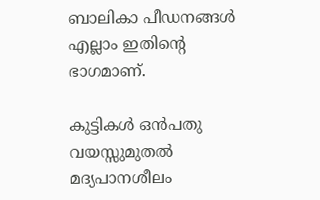ബാലികാ പീഡനങ്ങള്‍ എല്ലാം ഇതിന്റെ ഭാഗമാണ്.

കുട്ടികള്‍ ഒന്‍പതു വയസ്സുമുതല്‍ മദ്യപാനശീലം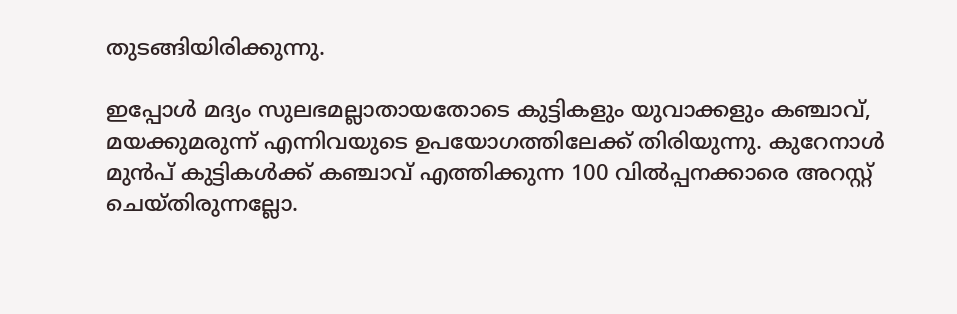തുടങ്ങിയിരിക്കുന്നു.

ഇപ്പോള്‍ മദ്യം സുലഭമല്ലാതായതോടെ കുട്ടികളും യുവാക്കളും കഞ്ചാവ്, മയക്കുമരുന്ന് എന്നിവയുടെ ഉപയോഗത്തിലേക്ക് തിരിയുന്നു. കുറേനാള്‍ മുന്‍പ് കുട്ടികള്‍ക്ക് കഞ്ചാവ് എത്തിക്കുന്ന 100 വില്‍പ്പനക്കാരെ അറസ്റ്റ് ചെയ്തിരുന്നല്ലോ.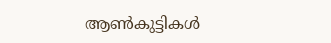ആണ്‍കുട്ടികള്‍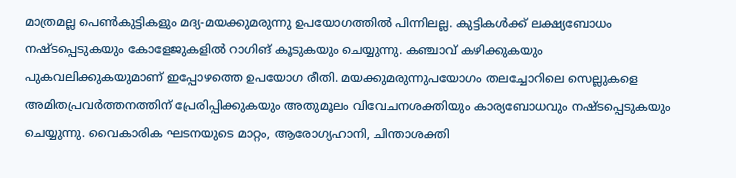മാത്രമല്ല പെണ്‍കുട്ടികളും മദ്യ-മയക്കുമരുന്നു ഉപയോഗത്തില്‍ പിന്നിലല്ല. കുട്ടികള്‍ക്ക് ലക്ഷ്യബോധം നഷ്ടപ്പെടുകയും കോളേജുകളില്‍ റാഗിങ് കൂടുകയും ചെയ്യുന്നു. കഞ്ചാവ് കഴിക്കുകയും പുകവലിക്കുകയുമാണ് ഇപ്പോഴത്തെ ഉപയോഗ രീതി. മയക്കുമരുന്നുപയോഗം തലച്ചോറിലെ സെല്ലുകളെ അമിതപ്രവര്‍ത്തനത്തിന് പ്രേരിപ്പിക്കുകയും അതുമൂലം വിവേചനശക്തിയും കാര്യബോധവും നഷ്ടപ്പെടുകയും ചെയ്യുന്നു. വൈകാരിക ഘടനയുടെ മാറ്റം, ആരോഗ്യഹാനി, ചിന്താശക്തി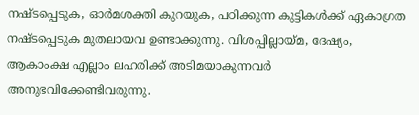നഷ്ടപ്പെടുക, ഓര്‍മശക്തി കുറയുക, പഠിക്കുന്ന കുട്ടികള്‍ക്ക് ഏകാഗ്രത നഷ്ടപ്പെടുക മുതലായവ ഉണ്ടാക്കുന്നു. വിശപ്പില്ലായ്‌മ, ദേഷ്യം, ആകാംക്ഷ എല്ലാം ലഹരിക്ക് അടിമയാകുന്നവര്‍ അനുഭവിക്കേണ്ടിവരുന്നു.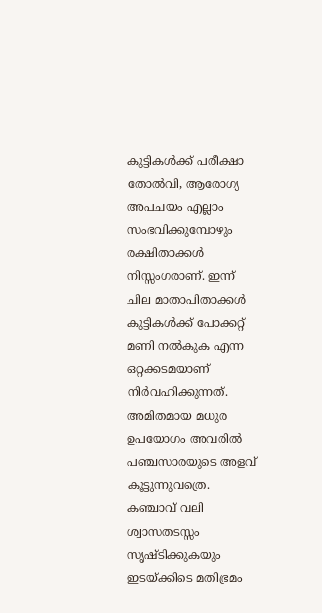കുട്ടികള്‍ക്ക് പരീക്ഷാ തോല്‍വി, ആരോഗ്യ അപചയം എല്ലാം സംഭവിക്കുമ്പോഴും രക്ഷിതാക്കള്‍ നിസ്സംഗരാണ്. ഇന്ന് ചില മാതാപിതാക്കള്‍ കുട്ടികള്‍ക്ക് പോക്കറ്റ് മണി നല്‍കുക എന്ന ഒറ്റക്കടമയാണ് നിര്‍വഹിക്കുന്നത്. അമിതമായ മധുര ഉപയോഗം അവരില്‍ പഞ്ചസാരയുടെ അളവ് കൂട്ടുന്നുവത്രെ. കഞ്ചാവ് വലി ശ്വാസതടസ്സം സൃഷ്ടിക്കുകയും ഇടയ്‌ക്കിടെ മതിഭ്രമം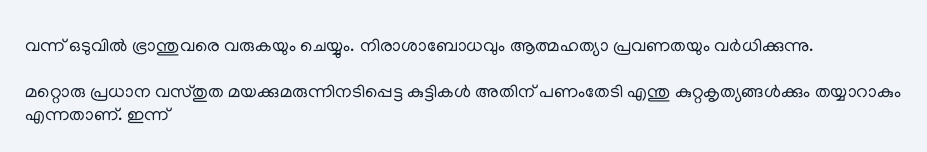വന്ന് ഒടുവില്‍ ഭ്രാന്തുവരെ വരുകയും ചെയ്യും. നിരാശാബോധവും ആത്മഹത്യാ പ്രവണതയും വര്‍ധിക്കുന്നു.

മറ്റൊരു പ്രധാന വസ്തുത മയക്കുമരുന്നിനടിപ്പെട്ട കുട്ടികള്‍ അതിന് പണംതേടി എന്തു കുറ്റകൃത്യങ്ങള്‍ക്കും തയ്യാറാകും എന്നതാണ്. ഇന്ന്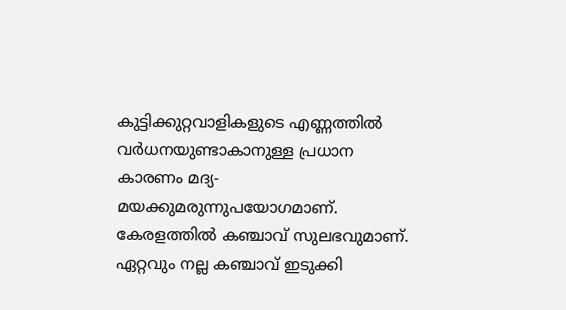കുട്ടിക്കുറ്റവാളികളുടെ എണ്ണത്തില്‍ വര്‍ധനയുണ്ടാകാനുള്ള പ്രധാന കാരണം മദ്യ-മയക്കുമരുന്നുപയോഗമാണ്. കേരളത്തില്‍ കഞ്ചാവ് സുലഭവുമാണ്. ഏറ്റവും നല്ല കഞ്ചാവ് ഇടുക്കി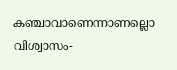കഞ്ചാവാണെന്നാണല്ലൊ വിശ്വാസം-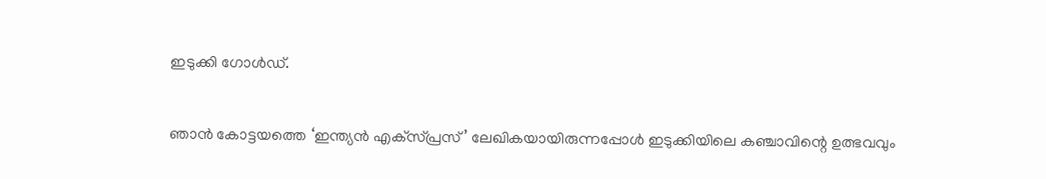ഇടുക്കി ഗോള്‍ഡ്.

ഞാന്‍ കോട്ടയത്തെ ‘ഇന്ത്യന്‍ എക്‌സ്പ്രസ്’ ലേഖികയായിരുന്നപ്പോള്‍ ഇടുക്കിയിലെ കഞ്ചാവിന്റെ ഉത്ഭവവും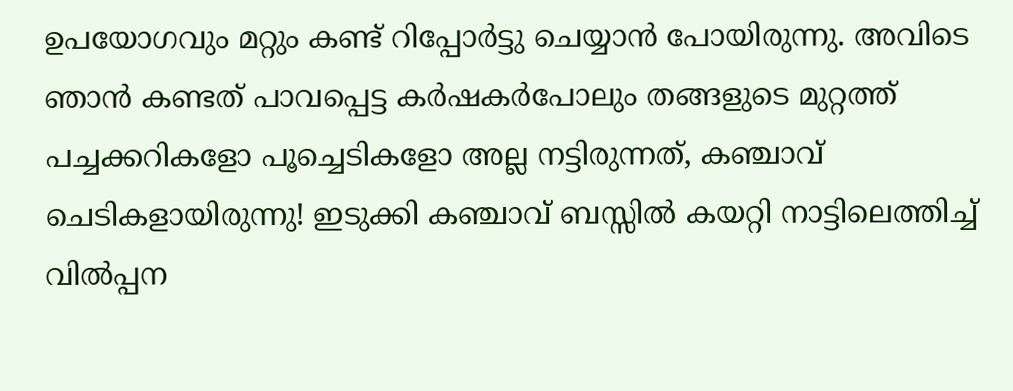ഉപയോഗവും മറ്റും കണ്ട് റിപ്പോര്‍ട്ടു ചെയ്യാന്‍ പോയിരുന്നു. അവിടെ ഞാന്‍ കണ്ടത് പാവപ്പെട്ട കര്‍ഷകര്‍പോലും തങ്ങളുടെ മുറ്റത്ത് പച്ചക്കറികളോ പൂച്ചെടികളോ അല്ല നട്ടിരുന്നത്, കഞ്ചാവ് ചെടികളായിരുന്നു! ഇടുക്കി കഞ്ചാവ് ബസ്സില്‍ കയറ്റി നാട്ടിലെത്തിച്ച് വില്‍പ്പന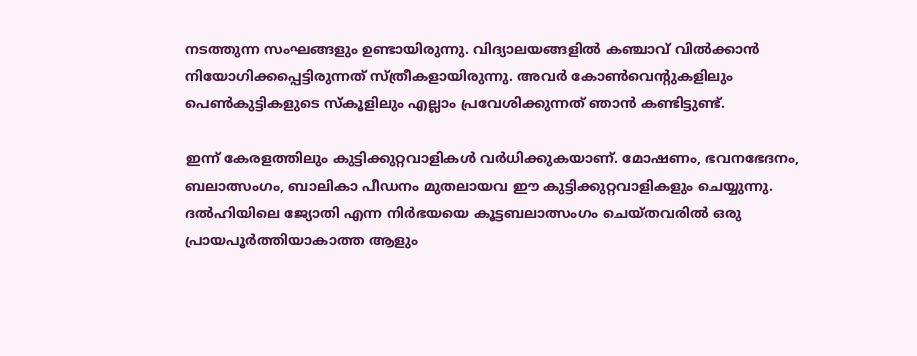നടത്തുന്ന സംഘങ്ങളും ഉണ്ടായിരുന്നു. വിദ്യാലയങ്ങളില്‍ കഞ്ചാവ് വില്‍ക്കാന്‍ നിയോഗിക്കപ്പെട്ടിരുന്നത് സ്ത്രീകളായിരുന്നു. അവര്‍ കോണ്‍വെന്റുകളിലും പെണ്‍കുട്ടികളുടെ സ്‌കൂളിലും എല്ലാം പ്രവേശിക്കുന്നത് ഞാന്‍ കണ്ടിട്ടുണ്ട്.

ഇന്ന് കേരളത്തിലും കുട്ടിക്കുറ്റവാളികള്‍ വര്‍ധിക്കുകയാണ്. മോഷണം, ഭവനഭേദനം, ബലാത്സംഗം, ബാലികാ പീഡനം മുതലായവ ഈ കുട്ടിക്കുറ്റവാളികളും ചെയ്യുന്നു. ദല്‍ഹിയിലെ ജ്യോതി എന്ന നിര്‍ഭയയെ കൂട്ടബലാത്സംഗം ചെയ്തവരില്‍ ഒരു പ്രായപൂര്‍ത്തിയാകാത്ത ആളും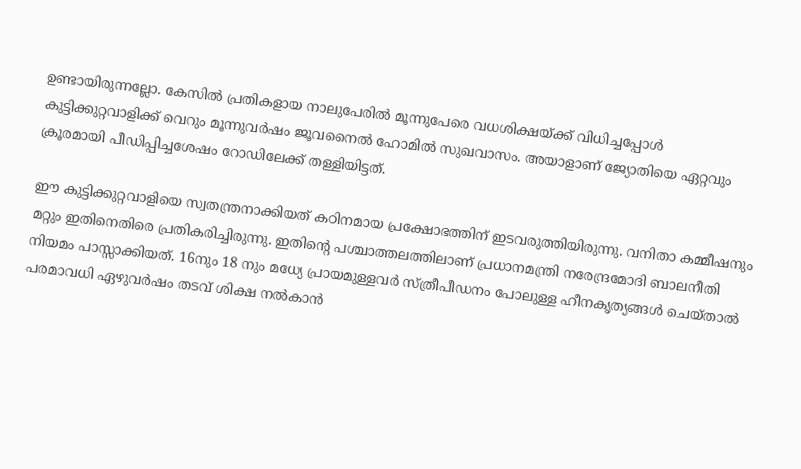ഉണ്ടായിരുന്നല്ലോ. കേസില്‍ പ്രതികളായ നാലുപേരില്‍ മൂന്നുപേരെ വധശിക്ഷയ്‌ക്ക് വിധിച്ചപ്പോള്‍ കുട്ടിക്കുറ്റവാളിക്ക് വെറും മൂന്നുവര്‍ഷം ജൂവനൈല്‍ ഹോമില്‍ സുഖവാസം. അയാളാണ് ജ്യോതിയെ ഏറ്റവും ക്രൂരമായി പീഡിപ്പിച്ചശേഷം റോഡിലേക്ക് തള്ളിയിട്ടത്.

ഈ കുട്ടിക്കുറ്റവാളിയെ സ്വതന്ത്രനാക്കിയത് കഠിനമായ പ്രക്ഷോഭത്തിന് ഇടവരുത്തിയിരുന്നു. വനിതാ കമ്മീഷനും മറ്റും ഇതിനെതിരെ പ്രതികരിച്ചിരുന്നു. ഇതിന്റെ പശ്ചാത്തലത്തിലാണ് പ്രധാനമന്ത്രി നരേന്ദ്രമോദി ബാലനീതി നിയമം പാസ്സാക്കിയത്. 16നും 18 നും മധ്യേ പ്രായമുള്ളവര്‍ സ്ത്രീപീഡനം പോലുള്ള ഹീനകൃത്യങ്ങള്‍ ചെയ്താല്‍ പരമാവധി ഏഴുവര്‍ഷം തടവ് ശിക്ഷ നല്‍കാന്‍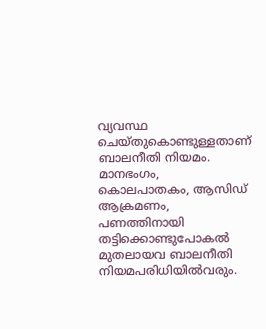വ്യവസ്ഥ ചെയ്തുകൊണ്ടുള്ളതാണ് ബാലനീതി നിയമം. മാനഭംഗം, കൊലപാതകം, ആസിഡ് ആക്രമണം, പണത്തിനായി തട്ടിക്കൊണ്ടുപോകല്‍ മുതലായവ ബാലനീതി നിയമപരിധിയില്‍വരും.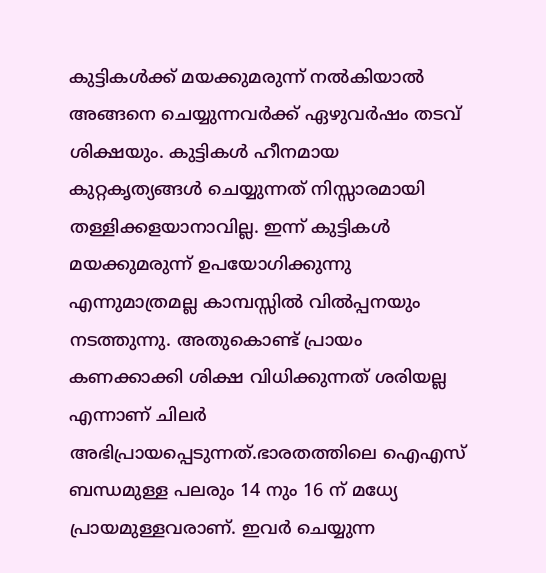കുട്ടികള്‍ക്ക് മയക്കുമരുന്ന് നല്‍കിയാല്‍ അങ്ങനെ ചെയ്യുന്നവര്‍ക്ക് ഏഴുവര്‍ഷം തടവ് ശിക്ഷയും. കുട്ടികള്‍ ഹീനമായ കുറ്റകൃത്യങ്ങള്‍ ചെയ്യുന്നത് നിസ്സാരമായി തള്ളിക്കളയാനാവില്ല. ഇന്ന് കുട്ടികള്‍ മയക്കുമരുന്ന് ഉപയോഗിക്കുന്നു എന്നുമാത്രമല്ല കാമ്പസ്സില്‍ വില്‍പ്പനയും നടത്തുന്നു. അതുകൊണ്ട് പ്രായം കണക്കാക്കി ശിക്ഷ വിധിക്കുന്നത് ശരിയല്ല എന്നാണ് ചിലര്‍ അഭിപ്രായപ്പെടുന്നത്.ഭാരതത്തിലെ ഐഎസ് ബന്ധമുള്ള പലരും 14 നും 16 ന് മധ്യേ പ്രായമുള്ളവരാണ്. ഇവര്‍ ചെയ്യുന്ന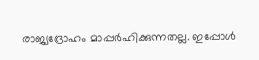രാജ്യദ്രോഹം മാപ്പര്‍ഹിക്കുന്നതല്ല. ഇപ്പോള്‍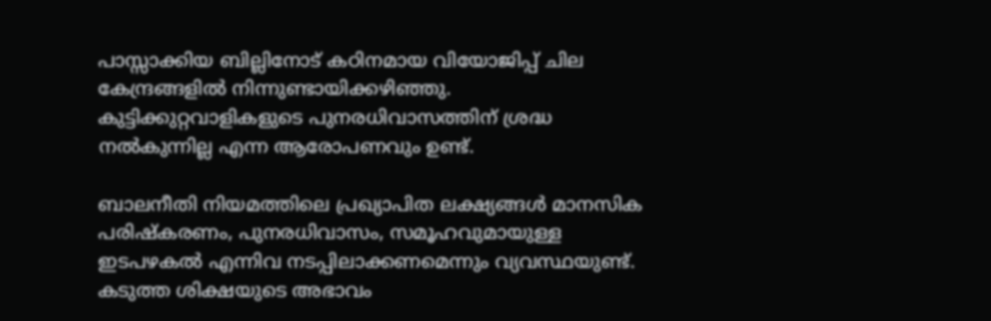പാസ്സാക്കിയ ബില്ലിനോട് കഠിനമായ വിയോജിപ്പ് ചില കേന്ദ്രങ്ങളില്‍ നിന്നുണ്ടായിക്കഴിഞ്ഞു. കുട്ടിക്കുറ്റവാളികളുടെ പുനരധിവാസത്തിന് ശ്രദ്ധ നല്‍കുന്നില്ല എന്ന ആരോപണവും ഉണ്ട്.

ബാലനീതി നിയമത്തിലെ പ്രഖ്യാപിത ലക്ഷ്യങ്ങള്‍ മാനസിക പരിഷ്‌കരണം, പുനരധിവാസം, സമൂഹവുമായുള്ള ഇടപഴകല്‍ എന്നിവ നടപ്പിലാക്കണമെന്നും വ്യവസ്ഥയുണ്ട്. കടുത്ത ശിക്ഷയുടെ അഭാവം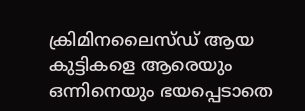ക്രിമിനലൈസ്ഡ് ആയ കുട്ടികളെ ആരെയും ഒന്നിനെയും ഭയപ്പെടാതെ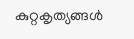കുറ്റകൃത്യങ്ങള്‍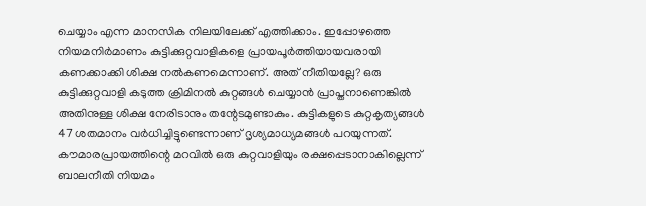ചെയ്യാം എന്ന മാനസിക നിലയിലേക്ക് എത്തിക്കാം. ഇപ്പോഴത്തെ നിയമനിര്‍മാണം കുട്ടിക്കുറ്റവാളികളെ പ്രായപൂര്‍ത്തിയായവരായി കണക്കാക്കി ശിക്ഷ നല്‍കണമെന്നാണ്. അത് നീതിയല്ലേ? ഒരു കുട്ടിക്കുറ്റവാളി കടുത്ത ക്രിമിനല്‍ കുറ്റങ്ങള്‍ ചെയ്യാന്‍ പ്രാപ്തനാണെങ്കില്‍ അതിനുള്ള ശിക്ഷ നേരിടാനും തന്റേടമുണ്ടാകും. കുട്ടികളുടെ കുറ്റകൃത്യങ്ങള്‍ 47 ശതമാനം വര്‍ധിച്ചിട്ടുണ്ടെന്നാണ് ദൃശ്യമാധ്യമങ്ങള്‍ പറയുന്നത്. കൗമാരപ്രായത്തിന്റെ മറവില്‍ ഒരു കുറ്റവാളിയും രക്ഷപ്പെടാനാകില്ലെന്ന് ബാലനീതി നിയമം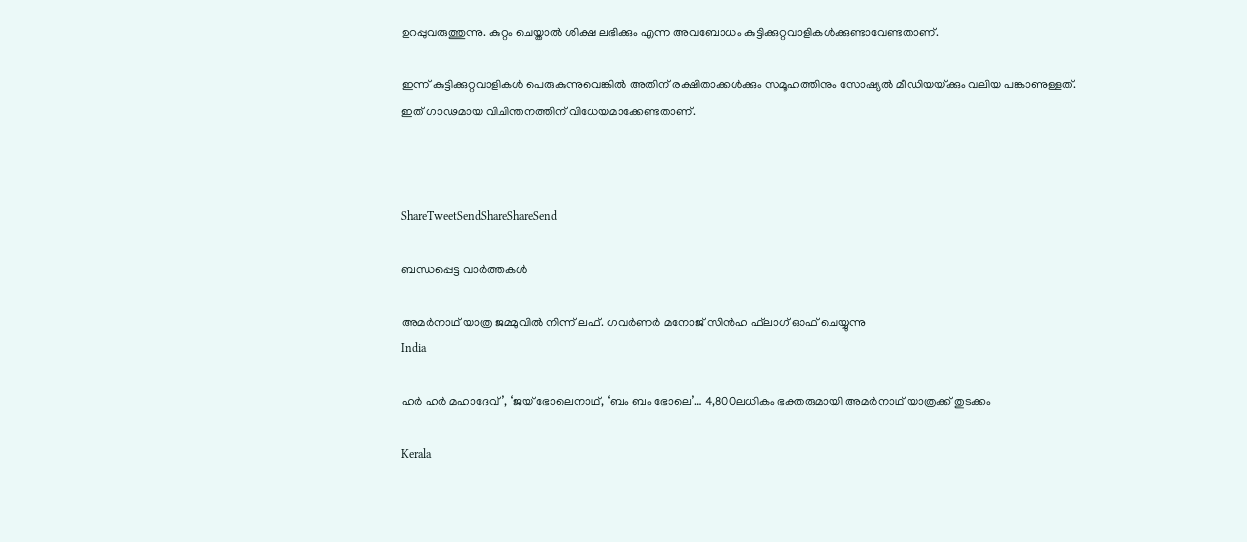ഉറപ്പുവരുത്തുന്നു. കുറ്റം ചെയ്താല്‍ ശിക്ഷ ലഭിക്കും എന്ന അവബോധം കുട്ടിക്കുറ്റവാളികള്‍ക്കുണ്ടാവേണ്ടതാണ്.

ഇന്ന് കുട്ടിക്കുറ്റവാളികള്‍ പെരുകുന്നുവെങ്കില്‍ അതിന് രക്ഷിതാക്കള്‍ക്കും സമൂഹത്തിനും സോഷ്യല്‍ മീഡിയയ്‌ക്കും വലിയ പങ്കാണുള്ളത്. ഇത് ഗാഢമായ വിചിന്തനത്തിന് വിധേയമാക്കേണ്ടതാണ്.



ShareTweetSendShareShareSend

ബന്ധപ്പെട്ട വാര്‍ത്തകള്‍

അമര്‍നാഥ് യാത്ര ജമ്മുവില്‍ നിന്ന് ലഫ്. ഗവര്‍ണര്‍ മനോജ് സിന്‍ഹ ഫ്‌ലാഗ് ഓഫ് ചെയ്യുന്നു
India

ഹര്‍ ഹര്‍ മഹാദേവ്’, ‘ജയ് ഭോലെനാഥ്, ‘ബം ബം ഭോലെ’… 4,800ലധികം ഭക്തരുമായി അമര്‍നാഥ് യാത്രക്ക് തുടക്കം

Kerala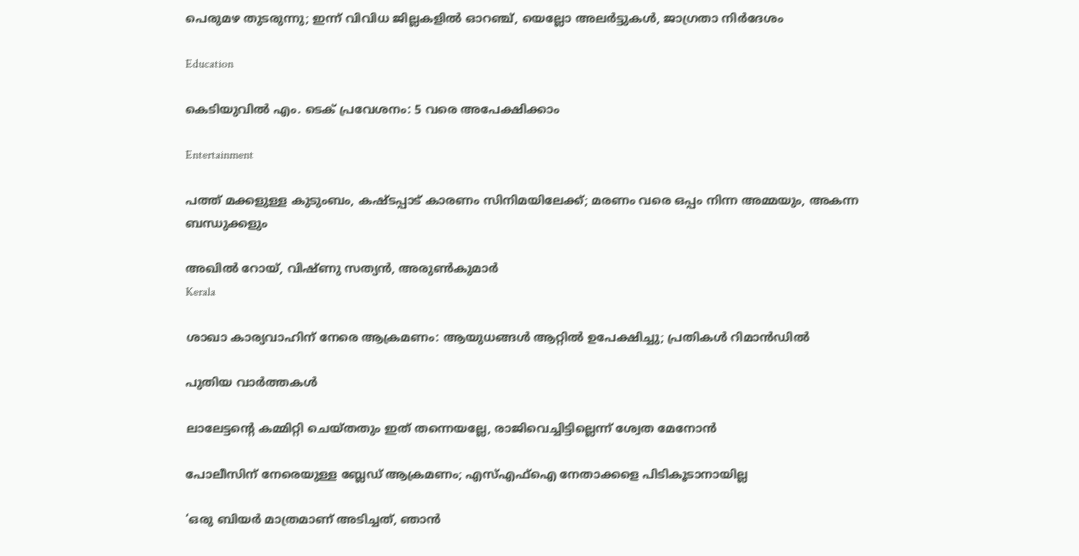പെരുമഴ തുടരുന്നു; ഇന്ന് വിവിധ ജില്ലകളിൽ ഓറഞ്ച്, യെല്ലോ അലർട്ടുകൾ, ജാഗ്രതാ നിർദേശം

Education

കെടിയുവില്‍ എം. ടെക് പ്രവേശനം: 5 വരെ അപേക്ഷിക്കാം

Entertainment

പത്ത് മക്കളുള്ള കുടുംബം, കഷ്ടപ്പാട് കാരണം സിനിമയിലേക്ക്; മരണം വരെ ഒപ്പം നിന്ന അമ്മയും, അകന്ന ബന്ധുക്കളും

അഖില്‍ റോയ്, വിഷ്ണു സത്യന്‍, അരുണ്‍കുമാര്‍
Kerala

ശാഖാ കാര്യവാഹിന് നേരെ ആക്രമണം: ആയുധങ്ങള്‍ ആറ്റില്‍ ഉപേക്ഷിച്ചു; പ്രതികള്‍ റിമാന്‍ഡില്‍

പുതിയ വാര്‍ത്തകള്‍

ലാലേട്ടന്റെ കമ്മിറ്റി ചെയ്തതും ഇത് തന്നെയല്ലേ, രാജിവെച്ചിട്ടില്ലെന്ന് ശ്വേത മേനോന്‍

പോലീസിന് നേരെയുള്ള ബ്ലേഡ് ആക്രമണം; എസ്എഫ്‌ഐ നേതാക്കളെ പിടികൂടാനായില്ല

‘ഒരു ബിയർ മാത്രമാണ് അടിച്ചത്, ഞാൻ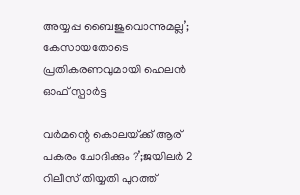അയ്യപ്പ ബൈജുവൊന്നുമല്ല’; കേസായതോടെ പ്രതികരണവുമായി ഹെലന്‍ ഓഫ് സ്പാർട്ട

വര്‍മന്റെ കൊലയ്‌ക്ക് ആര് പകരം ചോദിക്കും ?’;ജയിലര്‍ 2 റിലീസ് തിയ്യതി പുറത്ത്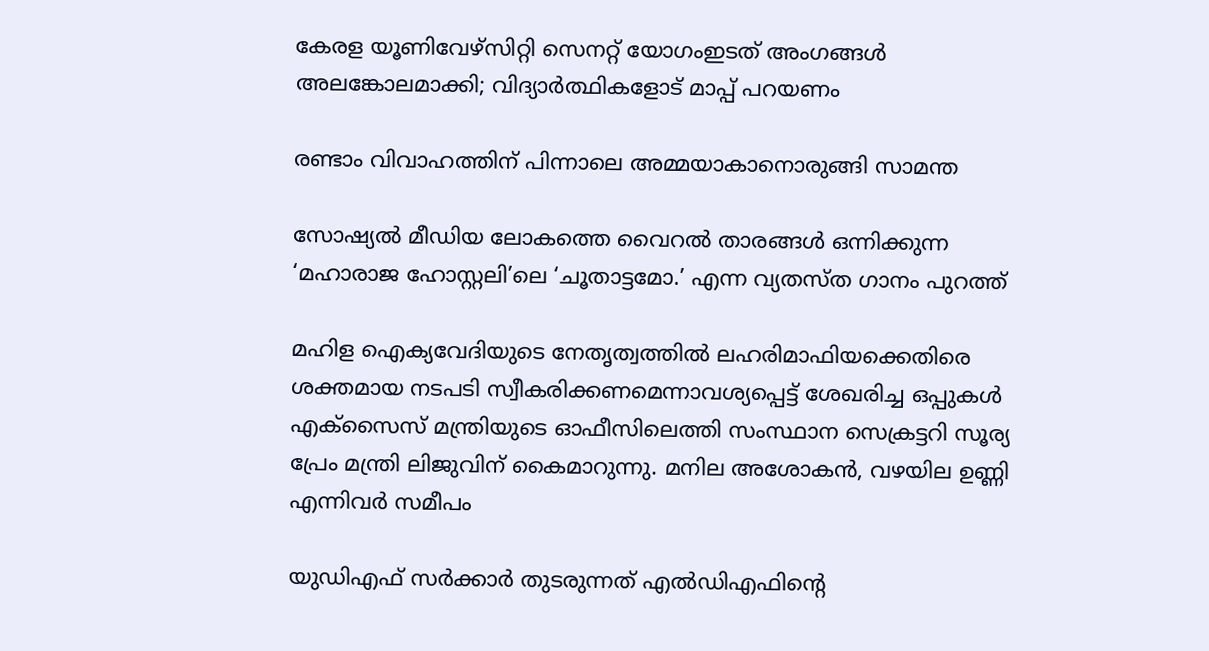കേരള യൂണിവേഴ്‌സിറ്റി സെനറ്റ് യോഗംഇടത് അംഗങ്ങള്‍ അലങ്കോലമാക്കി; വിദ്യാര്‍ത്ഥികളോട് മാപ്പ് പറയണം

രണ്ടാം വിവാഹത്തിന് പിന്നാലെ അമ്മയാകാനൊരുങ്ങി സാമന്ത

സോഷ്യൽ മീഡിയ ലോകത്തെ വൈറൽ താരങ്ങള്‍ ഒന്നിക്കുന്ന ‘മഹാരാജ ഹോസ്റ്റലി’ലെ ‘ചൂതാട്ടമോ.’ എന്ന വ്യതസ്ത ഗാനം പുറത്ത്

മഹിള ഐക്യവേദിയുടെ നേതൃത്വത്തില്‍ ലഹരിമാഫിയക്കെതിരെ ശക്തമായ നടപടി സ്വീകരിക്കണമെന്നാവശ്യപ്പെട്ട് ശേഖരിച്ച ഒപ്പുകള്‍ എക്‌സൈസ് മന്ത്രിയുടെ ഓഫീസിലെത്തി സംസ്ഥാന സെക്രട്ടറി സൂര്യ പ്രേം മന്ത്രി ലിജുവിന് കൈമാറുന്നു. മനില അശോകന്‍, വഴയില ഉണ്ണി എന്നിവര്‍ സമീപം

യുഡിഎഫ് സര്‍ക്കാര്‍ തുടരുന്നത് എല്‍ഡിഎഫിന്റെ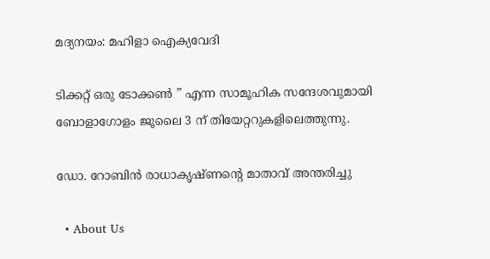മദ്യനയം: മഹിളാ ഐക്യവേദി

ടിക്കറ്റ് ഒരു ടോക്കൺ ” എന്ന സാമൂഹിക സന്ദേശവുമായി ബോളാഗോളം ജൂലൈ 3 ന് തിയേറ്ററുകളിലെത്തുന്നു.

ഡോ. റോബിൻ രാധാകൃഷ്ണന്റെ മാതാവ് അന്തരിച്ചു

  • About Us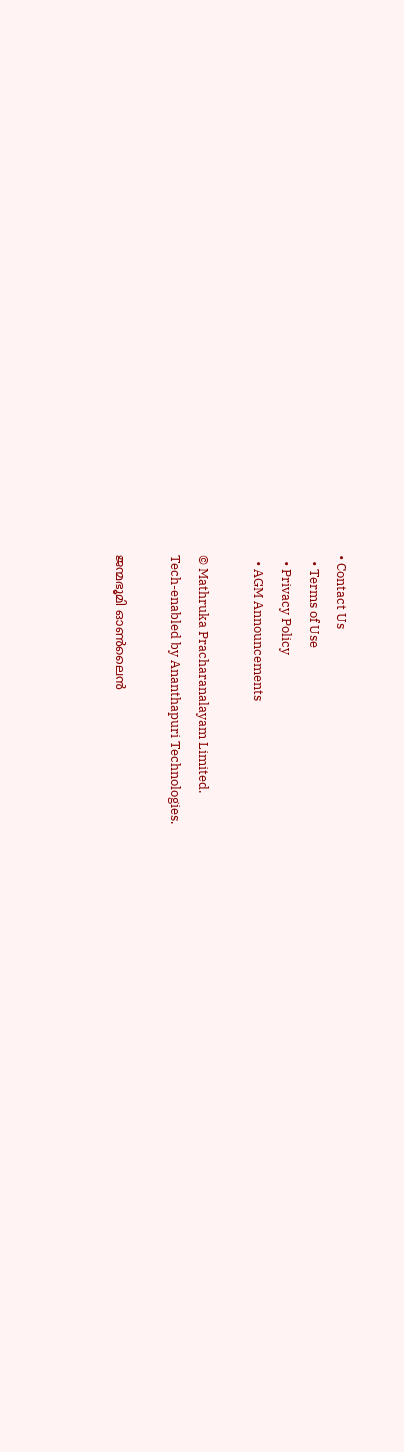• Contact Us
  • Terms of Use
  • Privacy Policy
  • AGM Announcements

© Mathruka Pracharanalayam Limited.
Tech-enabled by Ananthapuri Technologies.

ജന്മഭൂമി ഓണ്‍ലൈന്‍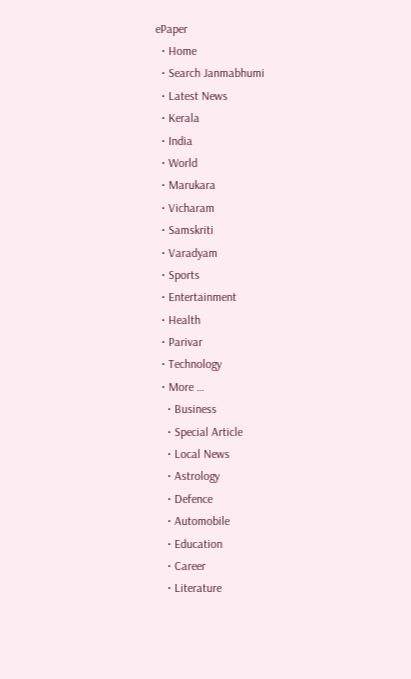ePaper
  • Home
  • Search Janmabhumi
  • Latest News
  • Kerala
  • India
  • World
  • Marukara
  • Vicharam
  • Samskriti
  • Varadyam
  • Sports
  • Entertainment
  • Health
  • Parivar
  • Technology
  • More …
    • Business
    • Special Article
    • Local News
    • Astrology
    • Defence
    • Automobile
    • Education
    • Career
    • Literature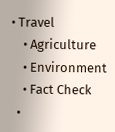• Travel
    • Agriculture
    • Environment
    • Fact Check
  •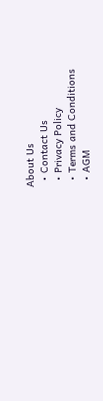About Us
  • Contact Us
  • Privacy Policy
  • Terms and Conditions
  • AGM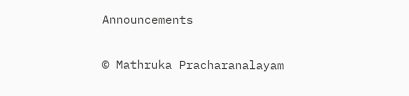Announcements

© Mathruka Pracharanalayam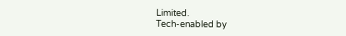Limited.
Tech-enabled by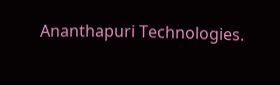Ananthapuri Technologies.